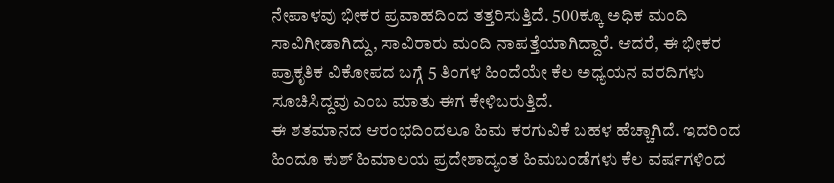ನೇಪಾಳವು ಭೀಕರ ಪ್ರವಾಹದಿಂದ ತತ್ತರಿಸುತ್ತಿದೆ. 500ಕ್ಕೂ ಅಧಿಕ ಮಂದಿ ಸಾವಿಗೀಡಾಗಿದ್ದು, ಸಾವಿರಾರು ಮಂದಿ ನಾಪತ್ತೆಯಾಗಿದ್ದಾರೆ. ಆದರೆ, ಈ ಭೀಕರ ಪ್ರಾಕೃತಿಕ ವಿಕೋಪದ ಬಗ್ಗೆ 5 ತಿಂಗಳ ಹಿಂದೆಯೇ ಕೆಲ ಅಧ್ಯಯನ ವರದಿಗಳು ಸೂಚಿಸಿದ್ದವು ಎಂಬ ಮಾತು ಈಗ ಕೇಳಿಬರುತ್ತಿದೆ.
ಈ ಶತಮಾನದ ಆರಂಭದಿಂದಲೂ ಹಿಮ ಕರಗುವಿಕೆ ಬಹಳ ಹೆಚ್ಚಾಗಿದೆ. ಇದರಿಂದ ಹಿಂದೂ ಕುಶ್ ಹಿಮಾಲಯ ಪ್ರದೇಶಾದ್ಯಂತ ಹಿಮಬಂಡೆಗಳು ಕೆಲ ವರ್ಷಗಳಿಂದ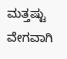ಮತ್ತಷ್ಟು ವೇಗವಾಗಿ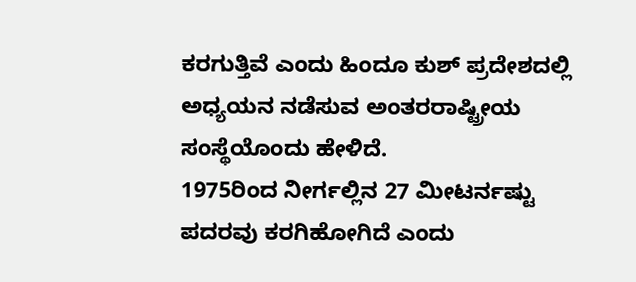ಕರಗುತ್ತಿವೆ ಎಂದು ಹಿಂದೂ ಕುಶ್ ಪ್ರದೇಶದಲ್ಲಿ ಅಧ್ಯಯನ ನಡೆಸುವ ಅಂತರರಾಷ್ಟ್ರೀಯ ಸಂಸ್ಥೆಯೊಂದು ಹೇಳಿದೆ.
1975ರಿಂದ ನೀರ್ಗಲ್ಲಿನ 27 ಮೀಟರ್ನಷ್ಟು ಪದರವು ಕರಗಿಹೋಗಿದೆ ಎಂದು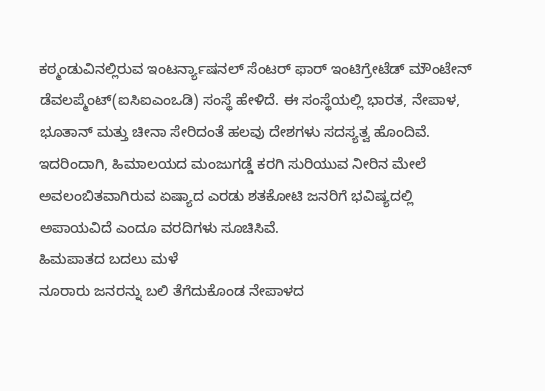ಕಠ್ಮಂಡುವಿನಲ್ಲಿರುವ ಇಂಟರ್ನ್ಯಾಷನಲ್ ಸೆಂಟರ್ ಫಾರ್ ಇಂಟಿಗ್ರೇಟೆಡ್ ಮೌಂಟೇನ್ ಡೆವಲಪ್ಮೆಂಟ್(ಐಸಿಐಎಂಒಡಿ) ಸಂಸ್ಥೆ ಹೇಳಿದೆ. ಈ ಸಂಸ್ಥೆಯಲ್ಲಿ ಭಾರತ, ನೇಪಾಳ, ಭೂತಾನ್ ಮತ್ತು ಚೀನಾ ಸೇರಿದಂತೆ ಹಲವು ದೇಶಗಳು ಸದಸ್ಯತ್ವ ಹೊಂದಿವೆ.
ಇದರಿಂದಾಗಿ, ಹಿಮಾಲಯದ ಮಂಜುಗಡ್ಡೆ ಕರಗಿ ಸುರಿಯುವ ನೀರಿನ ಮೇಲೆ ಅವಲಂಬಿತವಾಗಿರುವ ಏಷ್ಯಾದ ಎರಡು ಶತಕೋಟಿ ಜನರಿಗೆ ಭವಿಷ್ಯದಲ್ಲಿ ಅಪಾಯವಿದೆ ಎಂದೂ ವರದಿಗಳು ಸೂಚಿಸಿವೆ.
ಹಿಮಪಾತದ ಬದಲು ಮಳೆ
ನೂರಾರು ಜನರನ್ನು ಬಲಿ ತೆಗೆದುಕೊಂಡ ನೇಪಾಳದ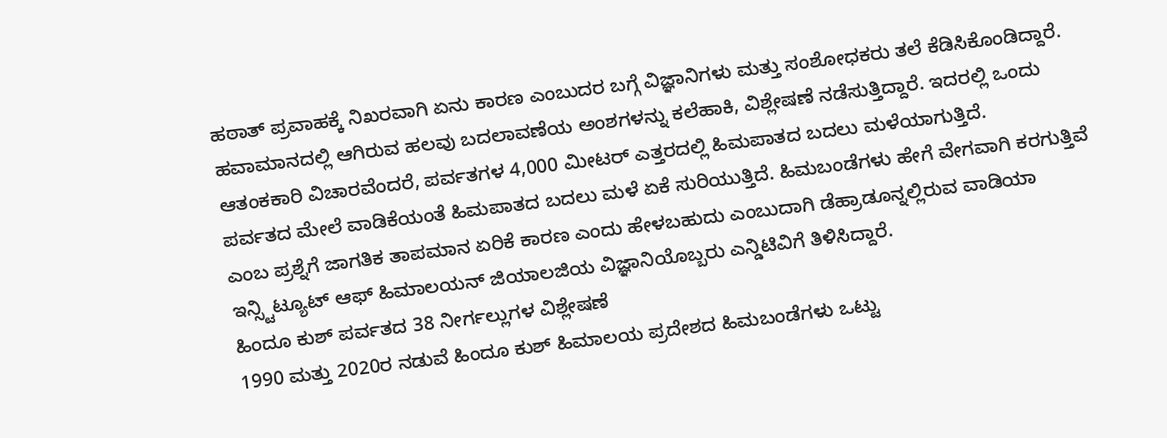ಹಠಾತ್ ಪ್ರವಾಹಕ್ಕೆ ನಿಖರವಾಗಿ ಏನು ಕಾರಣ ಎಂಬುದರ ಬಗ್ಗೆ ವಿಜ್ಞಾನಿಗಳು ಮತ್ತು ಸಂಶೋಧಕರು ತಲೆ ಕೆಡಿಸಿಕೊಂಡಿದ್ದಾರೆ. ಹವಾಮಾನದಲ್ಲಿ ಆಗಿರುವ ಹಲವು ಬದಲಾವಣೆಯ ಅಂಶಗಳನ್ನು ಕಲೆಹಾಕಿ, ವಿಶ್ಲೇಷಣೆ ನಡೆಸುತ್ತಿದ್ದಾರೆ. ಇದರಲ್ಲಿ ಒಂದು ಆತಂಕಕಾರಿ ವಿಚಾರವೆಂದರೆ, ಪರ್ವತಗಳ 4,000 ಮೀಟರ್ ಎತ್ತರದಲ್ಲಿ ಹಿಮಪಾತದ ಬದಲು ಮಳೆಯಾಗುತ್ತಿದೆ.
ಪರ್ವತದ ಮೇಲೆ ವಾಡಿಕೆಯಂತೆ ಹಿಮಪಾತದ ಬದಲು ಮಳೆ ಏಕೆ ಸುರಿಯುತ್ತಿದೆ. ಹಿಮಬಂಡೆಗಳು ಹೇಗೆ ವೇಗವಾಗಿ ಕರಗುತ್ತಿವೆ ಎಂಬ ಪ್ರಶ್ನೆಗೆ ಜಾಗತಿಕ ತಾಪಮಾನ ಏರಿಕೆ ಕಾರಣ ಎಂದು ಹೇಳಬಹುದು ಎಂಬುದಾಗಿ ಡೆಹ್ರಾಡೂನ್ನಲ್ಲಿರುವ ವಾಡಿಯಾ ಇನ್ಸ್ಟಿಟ್ಯೂಟ್ ಆಫ್ ಹಿಮಾಲಯನ್ ಜಿಯಾಲಜಿಯ ವಿಜ್ಞಾನಿಯೊಬ್ಬರು ಎನ್ಡಿಟಿವಿಗೆ ತಿಳಿಸಿದ್ದಾರೆ.
ಹಿಂದೂ ಕುಶ್ ಪರ್ವತದ 38 ನೀರ್ಗಲ್ಲುಗಳ ವಿಶ್ಲೇಷಣೆ
1990 ಮತ್ತು 2020ರ ನಡುವೆ ಹಿಂದೂ ಕುಶ್ ಹಿಮಾಲಯ ಪ್ರದೇಶದ ಹಿಮಬಂಡೆಗಳು ಒಟ್ಟು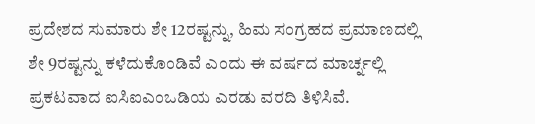ಪ್ರದೇಶದ ಸುಮಾರು ಶೇ 12ರಷ್ಟನ್ನು, ಹಿಮ ಸಂಗ್ರಹದ ಪ್ರಮಾಣದಲ್ಲಿ ಶೇ 9ರಷ್ಟನ್ನು ಕಳೆದುಕೊಂಡಿವೆ ಎಂದು ಈ ವರ್ಷದ ಮಾರ್ಚ್ನಲ್ಲಿ ಪ್ರಕಟವಾದ ಐಸಿಐಎಂಒಡಿಯ ಎರಡು ವರದಿ ತಿಳಿಸಿವೆ.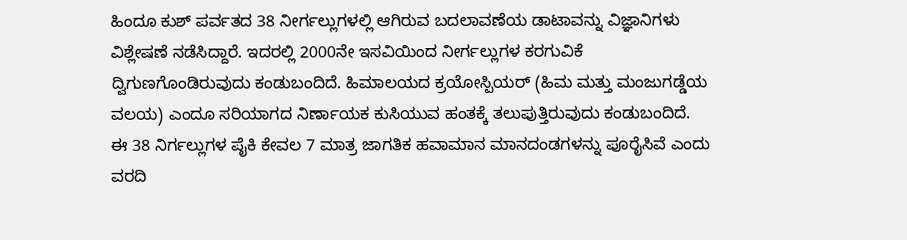ಹಿಂದೂ ಕುಶ್ ಪರ್ವತದ 38 ನೀರ್ಗಲ್ಲುಗಳಲ್ಲಿ ಆಗಿರುವ ಬದಲಾವಣೆಯ ಡಾಟಾವನ್ನು ವಿಜ್ಞಾನಿಗಳು ವಿಶ್ಲೇಷಣೆ ನಡೆಸಿದ್ದಾರೆ. ಇದರಲ್ಲಿ 2000ನೇ ಇಸವಿಯಿಂದ ನೀರ್ಗಲ್ಲುಗಳ ಕರಗುವಿಕೆ ದ್ವಿಗುಣಗೊಂಡಿರುವುದು ಕಂಡುಬಂದಿದೆ. ಹಿಮಾಲಯದ ಕ್ರಯೋಸ್ಪಿಯರ್ (ಹಿಮ ಮತ್ತು ಮಂಜುಗಡ್ಡೆಯ ವಲಯ) ಎಂದೂ ಸರಿಯಾಗದ ನಿರ್ಣಾಯಕ ಕುಸಿಯುವ ಹಂತಕ್ಕೆ ತಲುಪುತ್ತಿರುವುದು ಕಂಡುಬಂದಿದೆ.
ಈ 38 ನಿರ್ಗಲ್ಲುಗಳ ಪೈಕಿ ಕೇವಲ 7 ಮಾತ್ರ ಜಾಗತಿಕ ಹವಾಮಾನ ಮಾನದಂಡಗಳನ್ನು ಪೂರೈಸಿವೆ ಎಂದು ವರದಿ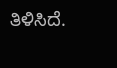ತಿಳಿಸಿದೆ.